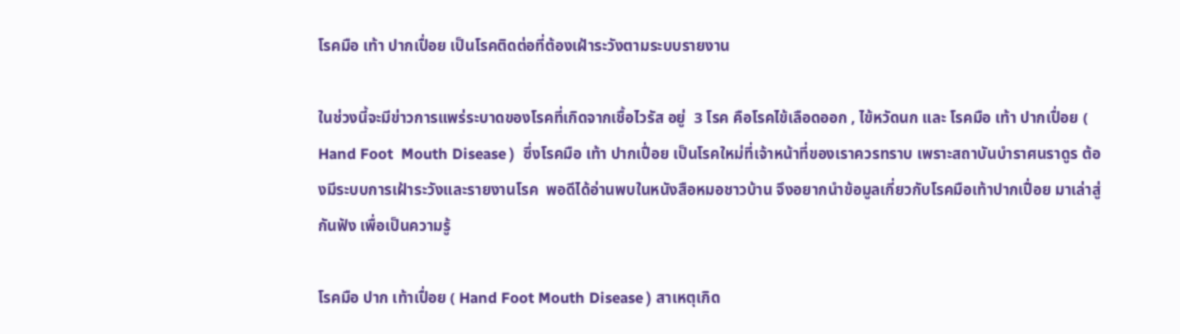โรคมือ เท้า ปากเปื่อย เป็นโรคติดต่อที่ต้องเฝ้าระวังตามระบบรายงาน

ในช่วงนี้จะมีข่าวการแพร่ระบาดของโรคที่เกิดจากเชื้อไวรัส อยู่  3 โรค คือโรคไข้เลือดออก , ไข้หวัดนก และ โรคมือ เท้า ปากเปื่อย ( Hand Foot  Mouth Disease )  ซึ่งโรคมือ เท้า ปากเปื่อย เป็นโรคใหม่ที่เจ้าหน้าที่ของเราควรทราบ เพราะสถาบันบำราศนราดูร ต้องมีระบบการเฝ้าระวังและรายงานโรค  พอดีได้อ่านพบในหนังสือหมอชาวบ้าน จึงอยากนำข้อมูลเกี่ยวกับโรคมือเท้าปากเปื่อย มาเล่าสู่กันฟัง เพื่อเป็นความรู้

โรคมือ ปาก เท้าเปื่อย ( Hand Foot Mouth Disease ) สาเหตุเกิด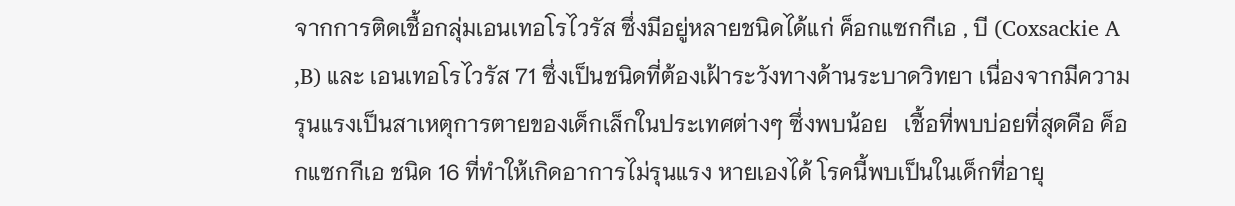จากการติดเชื้อกลุ่มเอนเทอโรไวรัส ซึ่งมีอยู่หลายชนิดได้แก่ ค็อกแซกกีเอ , บี (Coxsackie A ,B) และ เอนเทอโรไวรัส 71 ซึ่งเป็นชนิดที่ต้องเฝ้าระวังทางด้านระบาดวิทยา เนื่องจากมีความรุนแรงเป็นสาเหตุการตายของเด็กเล็กในประเทศต่างๆ ซึ่งพบน้อย   เชื้อที่พบบ่อยที่สุดคือ ค็อกแซกกีเอ ชนิด 16 ที่ทำให้เกิดอาการไม่รุนแรง หายเองได้ โรคนี้พบเป็นในเด็กที่อายุ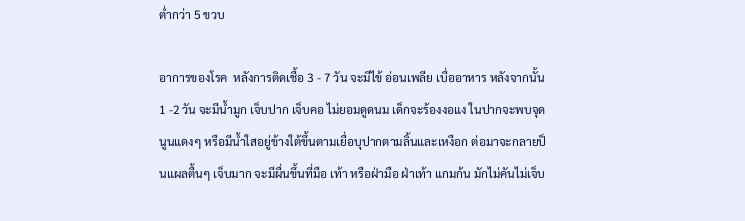ต่ำกว่า 5 ขวบ

อาการของโรค  หลังการติดเชื้อ 3 - 7 วัน จะมีไข้ อ่อนเพลีย เบื่ออาหาร หลังจากนั้น 1 -2 วัน จะมีน้ำมูก เจ็บปาก เจ็บคอ ไม่ยอมดูดนม เด็กจะร้องงอแง ในปากจะพบจุดนูนแดงๆ หรือมีน้ำใสอยู่ข้างใต้ขึ้นตามเยื่อบุปากตามลิ้นและเหงือก ต่อมาจะกลายป็นแผลตื้นๆ เจ็บมาก จะมีผื่นขึ้นที่มือ เท้า หรือฝ่ามือ ฝ่าเท้า แกมก้น มักไม่คันไม่เจ็บ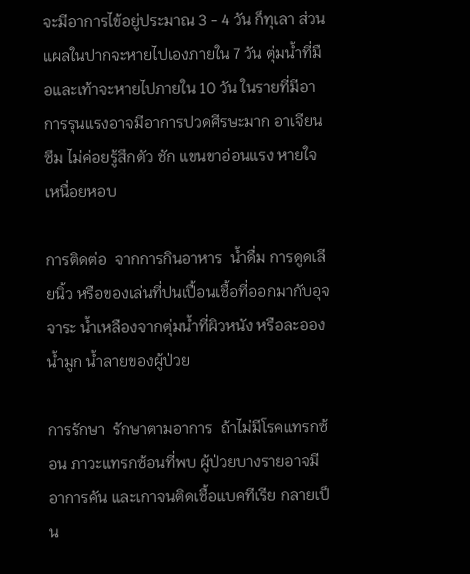จะมีอาการไข้อยู่ประมาณ 3 - 4 วัน ก็ทุเลา ส่วนแผลในปากจะหายไปเองภายใน 7 วัน ตุ่มน้ำที่มือและเท้าจะหายไปภายใน 10 วัน ในรายที่มีอาการรุนแรงอาจมีอาการปวดศีรษะมาก อาเจียน ซึม ไม่ค่อยรู้สึกตัว ชัก แขนขาอ่อนแรง หายใจเหนื่อยหอบ

การติดต่อ  จากการกินอาหาร  น้ำดื่ม การดูดเลียนิ้ว หรือของเล่นที่ปนเปื้อนเชื้อที่ออกมากับอุจจาระ น้ำเหลืองจากตุ่มน้ำที่ผิวหนัง หรือละอองน้ำมูก น้ำลายของผู้ป่วย

การรักษา  รักษาตามอาการ  ถ้าไม่มีโรคแทรกซ้อน ภาวะแทรกซ้อนที่พบ ผู้ป่วยบางรายอาจมีอาการคัน และเกาจนติดเชื้อแบคทีเรีย กลายเป็น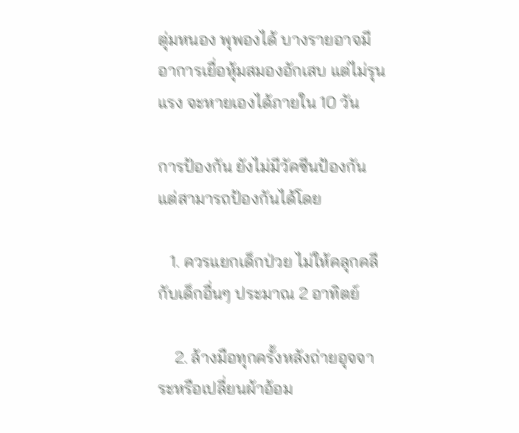ตุ่มหนอง พุพองได้ บางรายอาจมีอาการเยื่อหุ้มสมองอักเสบ แต่ไม่รุนแรง จะหายเองได้ภายใน 10 วัน

การป้องกัน ยังไม่มีวัคซีนป้องกัน แต่สามารถป้องกันได้โดย

   1. ควรแยกเด็กป่วย ไม่ให้คลุกคลีกับเด็กอื่นๆ ประมาณ 2 อาทิตย์

    2. ล้างมือทุกครั้งหลังถ่ายอุจจาระหรือเปลี่ยนผ้าอ้อม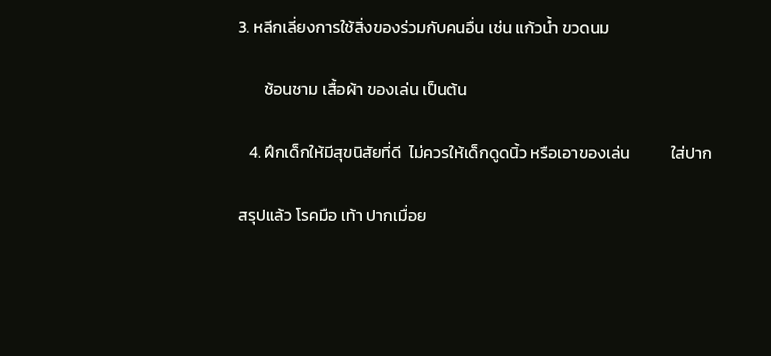3. หลีกเลี่ยงการใช้สิ่งของร่วมกับคนอื่น เช่น แก้วน้ำ ขวดนม

       ช้อนชาม เสื้อผ้า ของเล่น เป็นต้น

   4. ฝึกเด็กให้มีสุขนิสัยที่ดี  ไม่ควรให้เด็กดูดนิ้ว หรือเอาของเล่น           ใส่ปาก

สรุปแล้ว โรคมือ เท้า ปากเมื่อย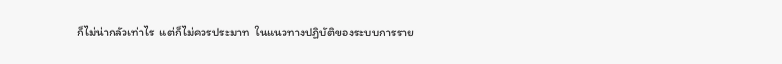ก็ไม่น่ากลัวเท่าไร  แต่ก็ไม่ควรประมาท  ในแนวทางปฏิบัติของระบบการราย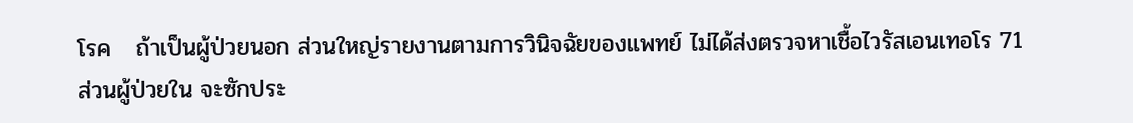โรค   ถ้าเป็นผู้ป่วยนอก ส่วนใหญ่รายงานตามการวินิจฉัยของแพทย์ ไม่ได้ส่งตรวจหาเชื้อไวรัสเอนเทอโร 71   ส่วนผู้ป่วยใน จะซักประ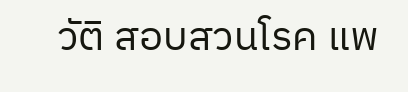วัติ สอบสวนโรค แพ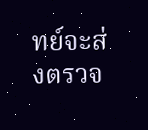ทย์จะส่งตรวจ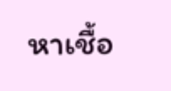หาเชื้อ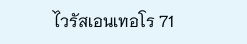ไวรัสเอนเทอโร 71